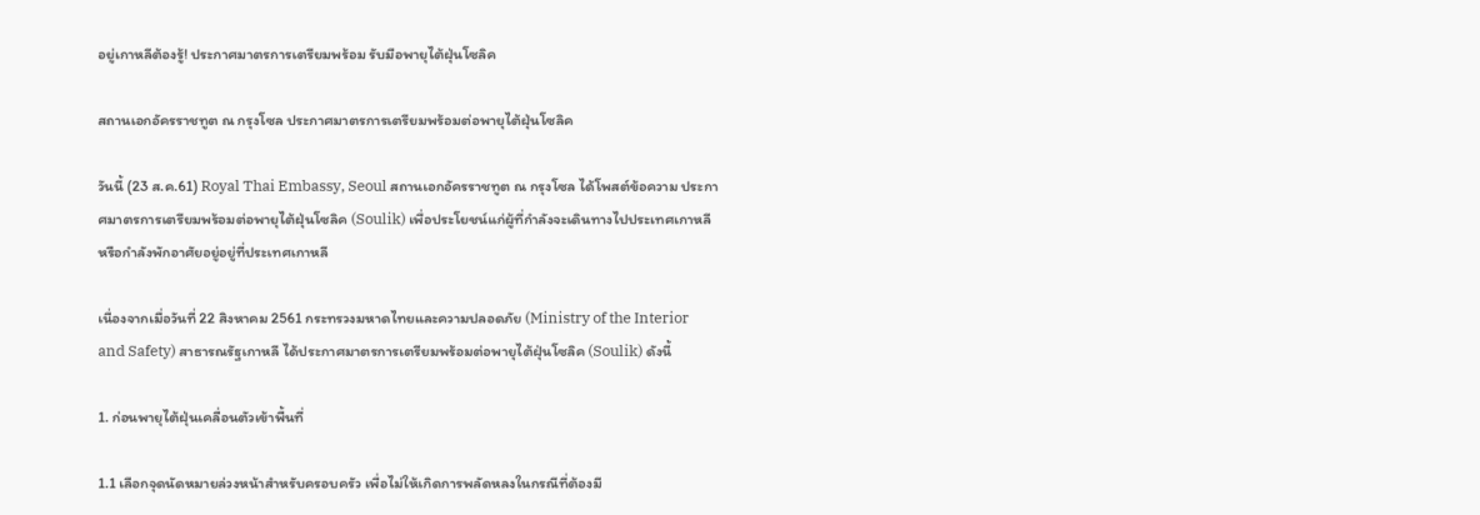อยู่เกาหลีต้องรู้! ประกาศมาตรการเตรียมพร้อม รับมือพายุไต้ฝุ่นโซลิค

สถานเอกอัครราชทูต ณ กรุงโซล ประกาศมาตรการเตรียมพร้อมต่อพายุไต้ฝุ่นโซลิค

วันนี้ (23 ส.ค.61) Royal Thai Embassy, Seoul สถานเอกอัครราชทูต ณ กรุงโซล ได้โพสต์ข้อความ ประกาศมาตรการเตรียมพร้อมต่อพายุไต้ฝุ่นโซลิค (Soulik) เพื่อประโยชน์แก่ผู้ที่กำลังจะเดินทางไปประเทศเกาหลี หรือกำลังพักอาศัยอยู่อยู่ที่ประเทศเกาหลี

เนื่องจากเมื่อวันที่ 22 สิงหาคม 2561 กระทรวงมหาดไทยและความปลอดภัย (Ministry of the Interior and Safety) สาธารณรัฐเกาหลี ได้ประกาศมาตรการเตรียมพร้อมต่อพายุไต้ฝุ่นโซลิค (Soulik) ดังนี้

1. ก่อนพายุไต้ฝุ่นเคลื่อนตัวเข้าพื้นที่

1.1 เลือกจุดนัดหมายล่วงหน้าสำหรับครอบครัว เพื่อไม่ให้เกิดการพลัดหลงในกรณีที่ต้องมี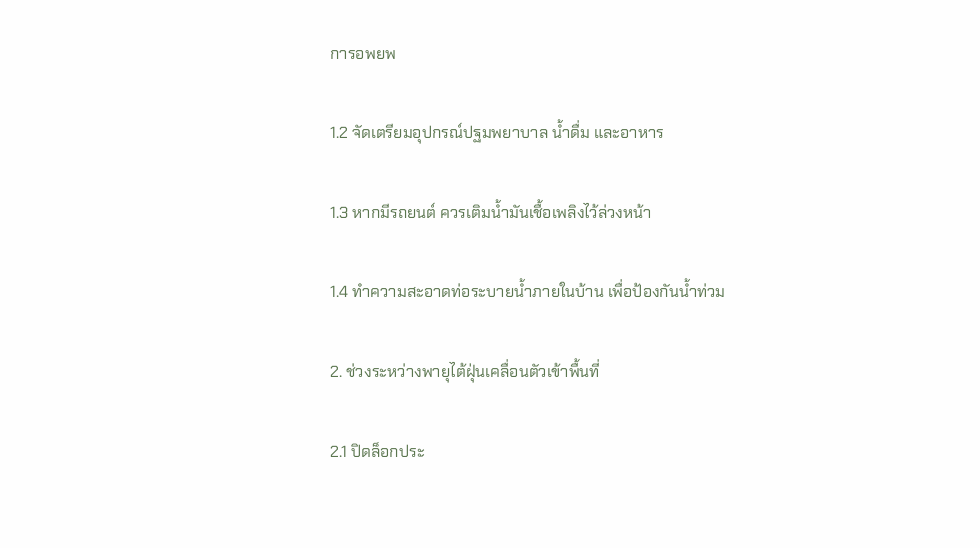การอพยพ

1.2 จัดเตรียมอุปกรณ์ปฐมพยาบาล น้ำดื่ม และอาหาร

1.3 หากมีรถยนต์ ควรเติมน้ำมันเชื้อเพลิงไว้ล่วงหน้า

1.4 ทำความสะอาดท่อระบายน้ำภายในบ้าน เพื่อป้องกันน้ำท่วม

2. ช่วงระหว่างพายุไต้ฝุ่นเคลื่อนตัวเข้าพื้นที่

2.1 ปิดล็อกประ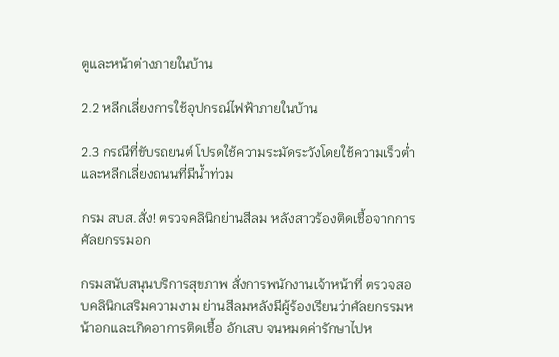ตูและหน้าต่างภายในบ้าน

2.2 หลีกเลี่ยงการใช้อุปกรณ์ไฟฟ้าภายในบ้าน

2.3 กรณีที่ขับรถยนต์ โปรดใช้ความระมัดระวังโดยใช้ความเร็วต่ำ และหลีกเลี่ยงถนนที่มีน้ำท่วม

กรม สบส.สั่ง! ตรวจคลินิกย่านสีลม หลังสาวร้องติดเชื้อจากการศัลยกรรมอก

กรมสนับสนุนบริการสุขภาพ สั่งการพนักงานเจ้าหน้าที่ ตรวจสอบคลินิกเสริมความงาม ย่านสีลมหลังมีผู้ร้องเรียนว่าศัลยกรรมหน้าอกและเกิดอาการติดเชื้อ อักเสบ จนหมดค่ารักษาไปห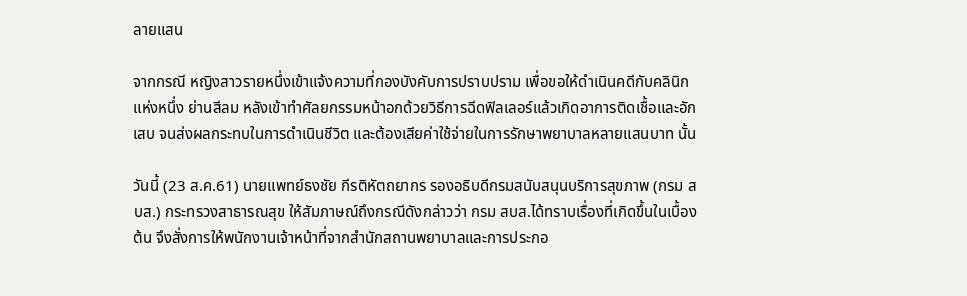ลายแสน

จากกรณี หญิงสาวรายหนึ่งเข้าแจ้งความที่กองบังคับการปราบปราม เพื่อขอให้ดำเนินคดีกับคลินิกแห่งหนึ่ง ย่านสีลม หลังเข้าทำศัลยกรรมหน้าอกด้วยวิธีการฉีดฟิลเลอร์แล้วเกิดอาการติดเชื้อและอักเสบ จนส่งผลกระทบในการดำเนินชีวิต และต้องเสียค่าใช้จ่ายในการรักษาพยาบาลหลายแสนบาท นั้น

วันนี้ (23 ส.ค.61) นายแพทย์ธงชัย กีรติหัตถยากร รองอธิบดีกรมสนับสนุนบริการสุขภาพ (กรม สบส.) กระทรวงสาธารณสุข ให้สัมภาษณ์ถึงกรณีดังกล่าวว่า กรม สบส.ได้ทราบเรื่องที่เกิดขึ้นในเบื้องต้น จึงสั่งการให้พนักงานเจ้าหน้าที่จากสำนักสถานพยาบาลและการประกอ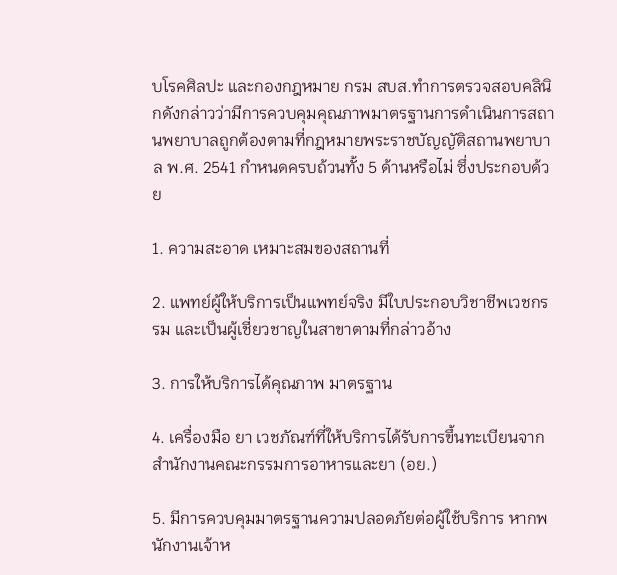บโรคศิลปะ และกองกฎหมาย กรม สบส.ทำการตรวจสอบคลินิกดังกล่าวว่ามีการควบคุมคุณภาพมาตรฐานการดำเนินการสถานพยาบาลถูกต้องตามที่กฎหมายพระราชบัญญัติสถานพยาบาล พ.ศ. 2541 กำหนดครบถ้วนทั้ง 5 ด้านหรือไม่ ซึ่งประกอบด้วย

1. ความสะอาด เหมาะสมของสถานที่

2. แพทย์ผู้ให้บริการเป็นแพทย์จริง มีใบประกอบวิชาชีพเวชกรรม และเป็นผู้เชี่ยวชาญในสาขาตามที่กล่าวอ้าง

3. การให้บริการได้คุณภาพ มาตรฐาน

4. เครื่องมือ ยา เวชภัณฑ์ที่ให้บริการได้รับการขึ้นทะเบียนจากสำนักงานคณะกรรมการอาหารและยา (อย.)

5. มีการควบคุมมาตรฐานความปลอดภัยต่อผู้ใช้บริการ หากพนักงานเจ้าห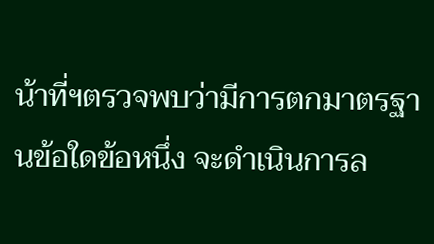น้าที่ฯตรวจพบว่ามีการตกมาตรฐานข้อใดข้อหนึ่ง จะดำเนินการล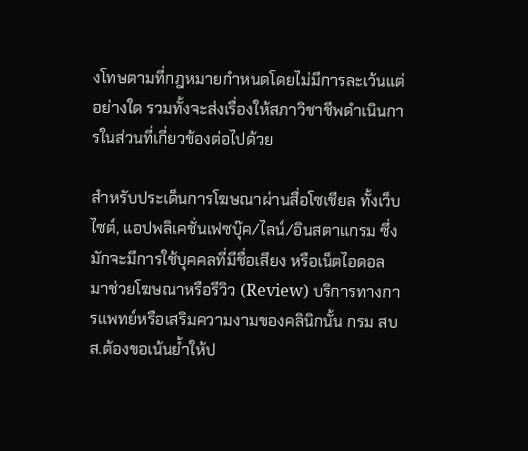งโทษตามที่กฎหมายกำหนดโดยไม่มีการละเว้นแต่อย่างใด รวมทั้งจะส่งเรื่องให้สภาวิชาชีพดำเนินการในส่วนที่เกี่ยวข้องต่อไปด้วย

สำหรับประเด็นการโฆษณาผ่านสื่อโซเชียล ทั้งเว็บไซต์, แอปพลิเคชั่นเฟซบุ๊ค/ไลน์/อินสตาแกรม ซึ่งมักจะมีการใช้บุคคลที่มีชื่อเสียง หรือเน็ตไอดอลมาช่วยโฆษณาหรือรีวิว (Review) บริการทางการแพทย์หรือเสริมความงามของคลินิกนั้น กรม สบส.ต้องขอเน้นย้ำให้ป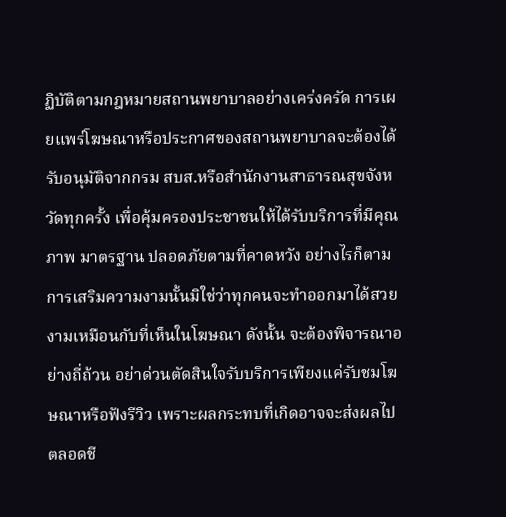ฏิบัติตามกฎหมายสถานพยาบาลอย่างเคร่งครัด การเผยแพร่โฆษณาหรือประกาศของสถานพยาบาลจะต้องได้รับอนุมัติจากกรม สบส.หรือสำนักงานสาธารณสุขจังหวัดทุกครั้ง เพื่อคุ้มครองประชาชนให้ได้รับบริการที่มีคุณภาพ มาตรฐาน ปลอดภัยตามที่คาดหวัง อย่างไรก็ตามการเสริมความงามนั้นมิใช่ว่าทุกคนจะทำออกมาได้สวยงามเหมือนกับที่เห็นในโฆษณา ดังนั้น จะต้องพิจารณาอย่างถี่ถ้วน อย่าด่วนตัดสินใจรับบริการเพียงแค่รับชมโฆษณาหรือฟังรีวิว เพราะผลกระทบที่เกิดอาจจะส่งผลไปตลอดชี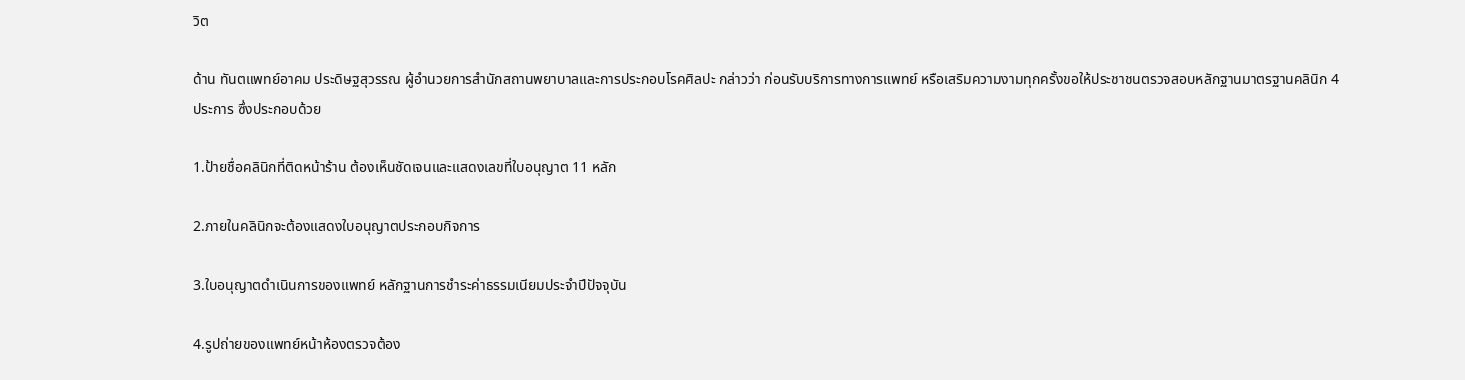วิต

ด้าน ทันตแพทย์อาคม ประดิษฐสุวรรณ ผู้อำนวยการสำนักสถานพยาบาลและการประกอบโรคศิลปะ กล่าวว่า ก่อนรับบริการทางการแพทย์ หรือเสริมความงามทุกครั้งขอให้ประชาชนตรวจสอบหลักฐานมาตรฐานคลินิก 4 ประการ ซึ่งประกอบด้วย

1.ป้ายชื่อคลินิกที่ติดหน้าร้าน ต้องเห็นชัดเจนและแสดงเลขที่ใบอนุญาต 11 หลัก

2.ภายในคลินิกจะต้องแสดงใบอนุญาตประกอบกิจการ

3.ใบอนุญาตดำเนินการของแพทย์ หลักฐานการชำระค่าธรรมเนียมประจำปีปัจจุบัน

4.รูปถ่ายของแพทย์หน้าห้องตรวจต้อง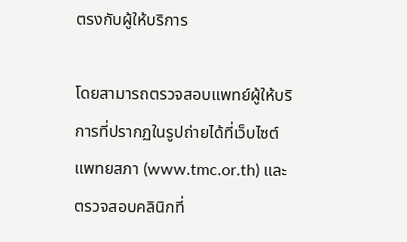ตรงกับผู้ให้บริการ

โดยสามารถตรวจสอบแพทย์ผู้ให้บริการที่ปรากฏในรูปถ่ายได้ที่เว็บไซต์แพทยสภา (www.tmc.or.th) และตรวจสอบคลินิกที่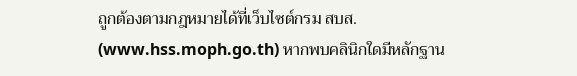ถูกต้องตามกฎหมายได้ที่เว็บไซต์กรม สบส. (www.hss.moph.go.th) หากพบคลินิกใดมีหลักฐาน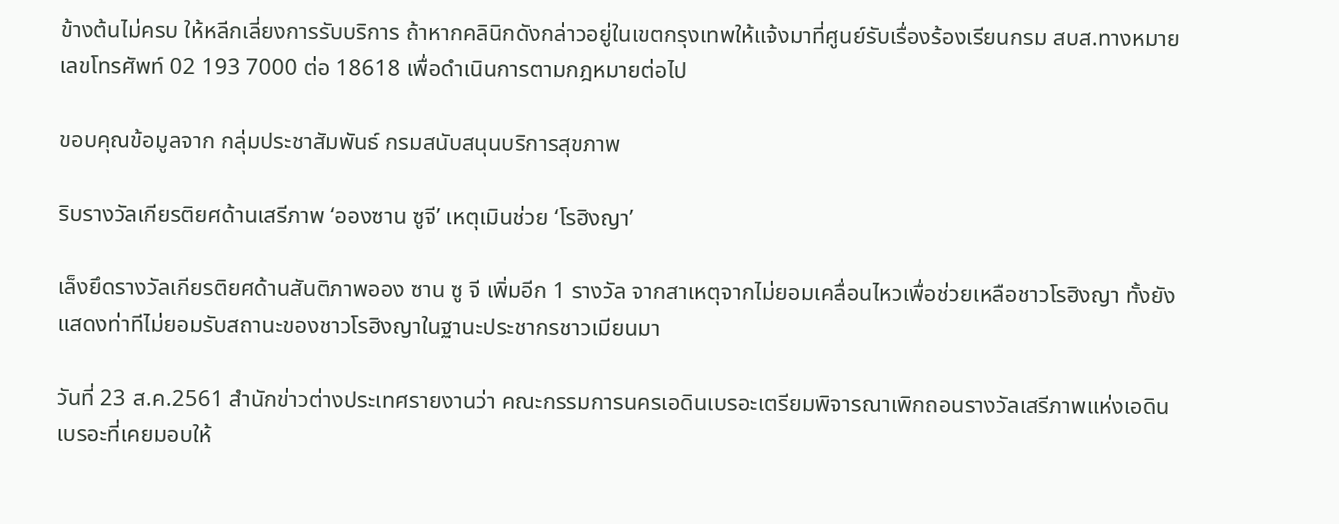ข้างต้นไม่ครบ ให้หลีกเลี่ยงการรับบริการ ถ้าหากคลินิกดังกล่าวอยู่ในเขตกรุงเทพให้แจ้งมาที่ศูนย์รับเรื่องร้องเรียนกรม สบส.ทางหมายเลขโทรศัพท์ 02 193 7000 ต่อ 18618 เพื่อดำเนินการตามกฎหมายต่อไป

ขอบคุณข้อมูลจาก กลุ่มประชาสัมพันธ์ กรมสนับสนุนบริการสุขภาพ

ริบรางวัลเกียรติยศด้านเสรีภาพ ‘อองซาน ซูจี’ เหตุเมินช่วย ‘โรฮิงญา’

เล็งยึดรางวัลเกียรติยศด้านสันติภาพออง ซาน ซู จี เพิ่มอีก 1 รางวัล จากสาเหตุจากไม่ยอมเคลื่อนไหวเพื่อช่วยเหลือชาวโรฮิงญา ทั้งยังแสดงท่าทีไม่ยอมรับสถานะของชาวโรฮิงญาในฐานะประชากรชาวเมียนมา

วันที่ 23 ส.ค.2561 สำนักข่าวต่างประเทศรายงานว่า คณะกรรมการนครเอดินเบรอะเตรียมพิจารณาเพิกถอนรางวัลเสรีภาพแห่งเอดินเบรอะที่เคยมอบให้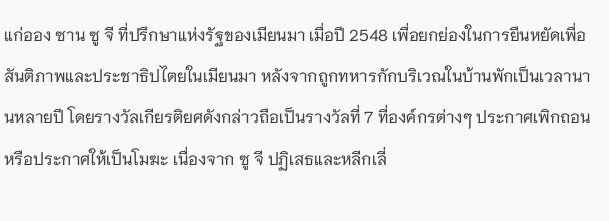แก่ออง ซาน ซู จี ที่ปรึกษาแห่งรัฐของเมียนมา เมื่อปี 2548 เพื่อยกย่องในการยืนหยัดเพื่อสันติภาพและประชาธิปไตยในเมียนมา หลังจากถูกทหารกักบริเวณในบ้านพักเป็นเวลานานหลายปี โดยรางวัลเกียรติยศดังกล่าวถือเป็นรางวัลที่ 7 ที่องค์กรต่างๆ ประกาศเพิกถอน หรือประกาศให้เป็นโมฆะ เนื่องจาก ซู จี ปฏิเสธและหลีกเลี่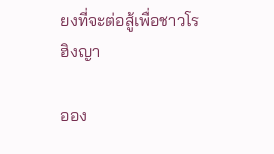ยงที่จะต่อสู้เพื่อชาวโรฮิงญา

ออง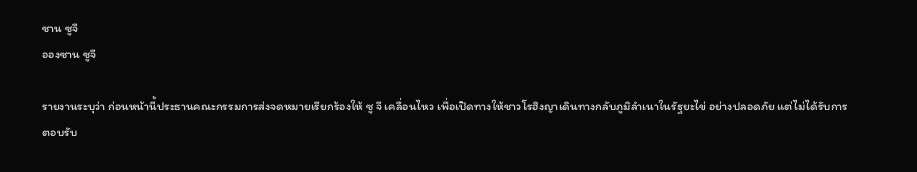ซาน ซูจี
อองซาน ซูจี

รายงานระบุว่า ก่อนหน้านี้ประธานคณะกรรมการส่งจดหมายเรียกร้องให้ ซู จี เคลื่อนไหว เพื่อเปิดทางให้ชาวโรฮิงญาเดินทางกลับภูมิลำเนาในรัฐยะไข่ อย่างปลอดภัย แต่ไม่ได้รับการตอบรับ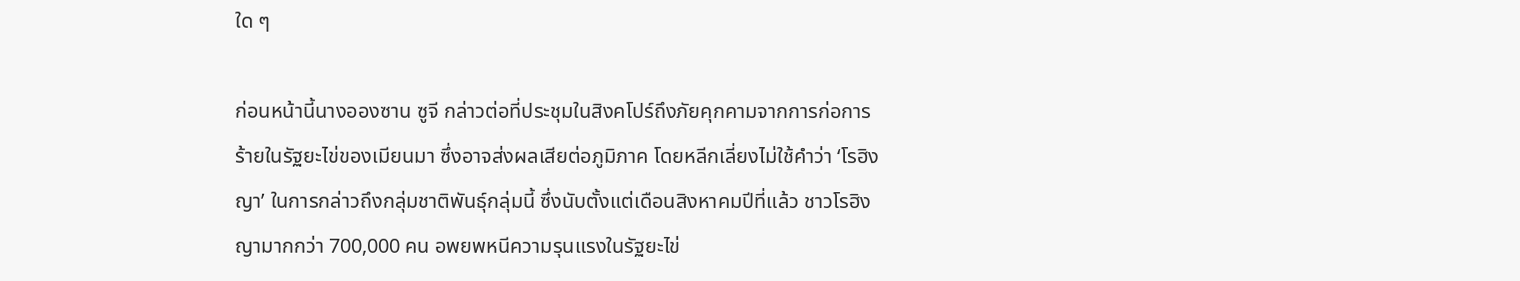ใด ๆ

ก่อนหน้านี้นางอองซาน ซูจี กล่าวต่อที่ประชุมในสิงคโปร์ถึงภัยคุกคามจากการก่อการร้ายในรัฐยะไข่ของเมียนมา ซึ่งอาจส่งผลเสียต่อภูมิภาค โดยหลีกเลี่ยงไม่ใช้คำว่า ‘โรฮิงญา’ ในการกล่าวถึงกลุ่มชาติพันธุ์กลุ่มนี้ ซึ่งนับตั้งแต่เดือนสิงหาคมปีที่แล้ว ชาวโรฮิงญามากกว่า 700,000 คน อพยพหนีความรุนแรงในรัฐยะไข่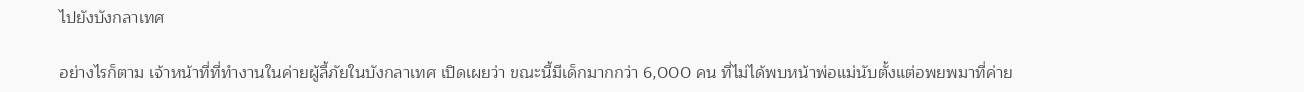ไปยังบังกลาเทศ

อย่างไรก็ตาม เจ้าหน้าที่ที่ทำงานในค่ายผู้ลี้ภัยในบังกลาเทศ เปิดเผยว่า ขณะนี้มีเด็กมากกว่า 6,000 คน ที่ไม่ได้พบหน้าพ่อแม่นับตั้งแต่อพยพมาที่ค่าย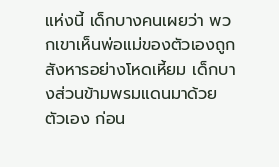แห่งนี้ เด็กบางคนเผยว่า พวกเขาเห็นพ่อแม่ของตัวเองถูกสังหารอย่างโหดเหี้ยม เด็กบางส่วนข้ามพรมแดนมาด้วยตัวเอง ก่อน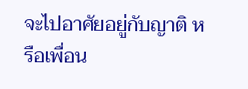จะไปอาศัยอยู่กับญาติ หรือเพื่อน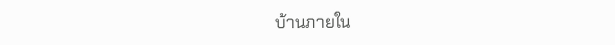บ้านภายใน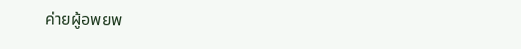ค่ายผู้อพยพ